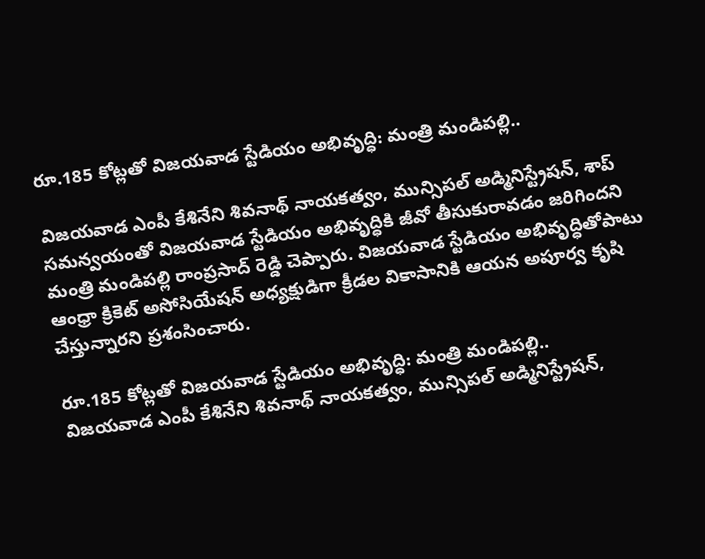రూ.185 కోట్లతో విజయవాడ స్టేడియం అభివృద్ధి: మంత్రి మండిపల్లి..

విజయవాడ ఎంపీ కేశినేని శివనాథ్ నాయకత్వం, మున్సిపల్ అడ్మినిస్ట్రేషన్, శాప్ సమన్వయంతో విజయవాడ స్టేడియం అభివృద్ధికి జీవో తీసుకురావడం జరిగిందని మంత్రి మండిపల్లి రాంప్రసాద్ రెడ్డి చెప్పారు. విజయవాడ స్టేడియం అభివృద్ధితోపాటు ఆంధ్రా క్రికెట్ అసోసియేషన్ అధ్యక్షుడిగా క్రీడల వికాసానికి ఆయన అపూర్వ కృషి చేస్తున్నారని ప్రశంసించారు.

రూ.185 కోట్లతో విజయవాడ స్టేడియం అభివృద్ధి: మంత్రి మండిపల్లి..
విజయవాడ ఎంపీ కేశినేని శివనాథ్ నాయకత్వం, మున్సిపల్ అడ్మినిస్ట్రేషన్,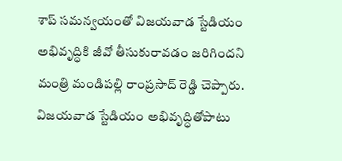శాప్ సమన్వయంతో విజయవాడ స్టేడియం అభివృద్ధికి జీవో తీసుకురావడం జరిగిందని మంత్రి మండిపల్లి రాంప్రసాద్ రెడ్డి చెప్పారు. విజయవాడ స్టేడియం అభివృద్ధితోపాటు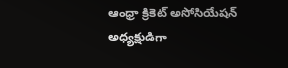ఆంధ్రా క్రికెట్ అసోసియేషన్ అధ్యక్షుడిగా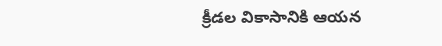క్రీడల వికాసానికి ఆయన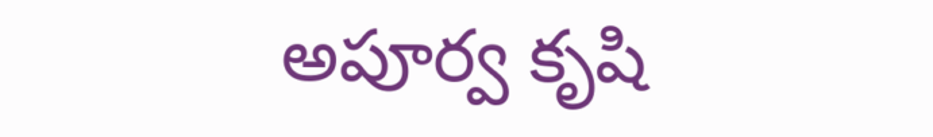అపూర్వ కృషి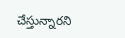చేస్తున్నారని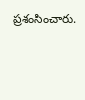ప్రశంసించారు.